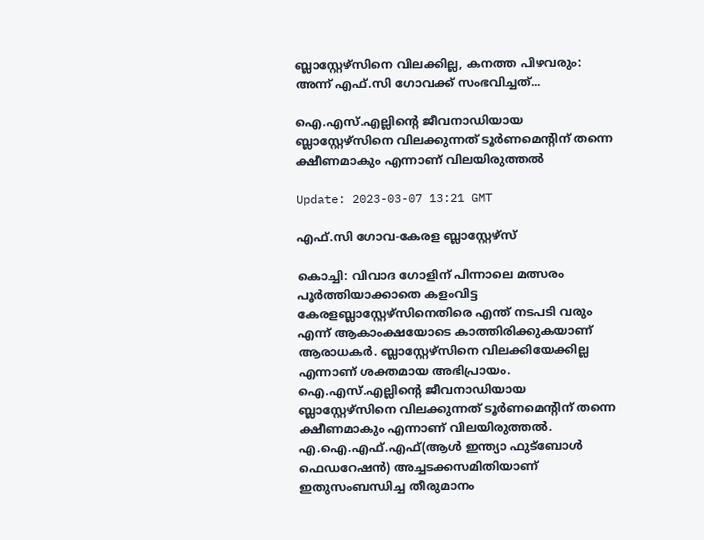ബ്ലാസ്റ്റേഴ്‌സിനെ വിലക്കില്ല, കനത്ത പിഴവരും: അന്ന് എഫ്.സി ഗോവക്ക് സംഭവിച്ചത്...

ഐ.എസ്.എല്ലിന്റെ ജീവനാഡിയായ ബ്ലാസ്റ്റേഴ്‌സിനെ വിലക്കുന്നത് ടൂർണമെന്റിന് തന്നെ ക്ഷീണമാകും എന്നാണ് വിലയിരുത്തൽ

Update: 2023-03-07 13:21 GMT

എഫ്.സി ഗോവ-കേരള ബ്ലാസ്റ്റേഴ്സ്

കൊച്ചി: വിവാദ ഗോളിന് പിന്നാലെ മത്സരം പൂർത്തിയാക്കാതെ കളംവിട്ട കേരളബ്ലാസ്റ്റേഴ്‌സിനെതിരെ എന്ത് നടപടി വരും എന്ന് ആകാംക്ഷയോടെ കാത്തിരിക്കുകയാണ് ആരാധകർ. ബ്ലാസ്റ്റേഴ്‌സിനെ വിലക്കിയേക്കില്ല എന്നാണ് ശക്തമായ അഭിപ്രായം. ഐ.എസ്.എല്ലിന്റെ ജീവനാഡിയായ ബ്ലാസ്റ്റേഴ്‌സിനെ വിലക്കുന്നത് ടൂർണമെന്റിന് തന്നെ ക്ഷീണമാകും എന്നാണ് വിലയിരുത്തൽ. എ.ഐ.എഫ്.എഫ്(ആള്‍ ഇന്ത്യാ ഫുട്ബോള്‍ ഫെഡറേഷന്‍) അച്ചടക്കസമിതിയാണ് ഇതുസംബന്ധിച്ച തീരുമാനം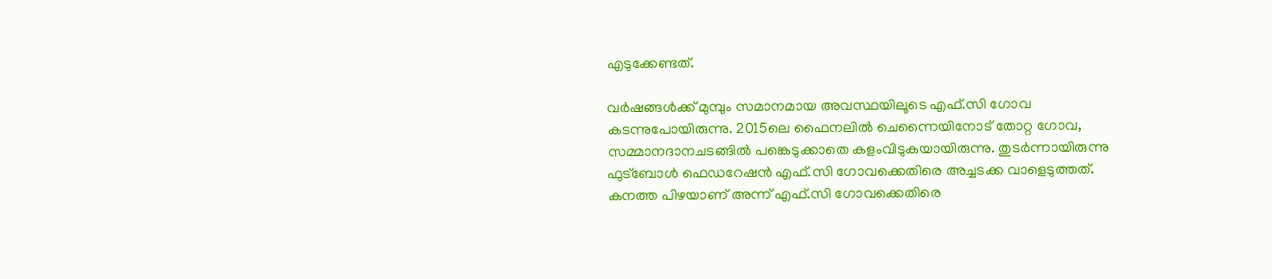എടുക്കേണ്ടത്.

വർഷങ്ങൾക്ക് മുമ്പും സമാനമായ അവസ്ഥയിലൂടെ എഫ്.സി ഗോവ കടന്നുപോയിരുന്നു. 2015ലെ ഫൈനലില്‍ ചെന്നൈയിനോട് തോറ്റ ഗോവ, സമ്മാനദാനചടങ്ങിൽ പങ്കെടുക്കാതെ കളംവിടുകയായിരുന്നു. തുടർന്നായിരുന്നു ഫുട്‌ബോൾ ഫെഡറേഷൻ എഫ്.സി ഗോവക്കെതിരെ അച്ചടക്ക വാളെടുത്തത്. കനത്ത പിഴയാണ് അന്ന് എഫ്.സി ഗോവക്കെതിരെ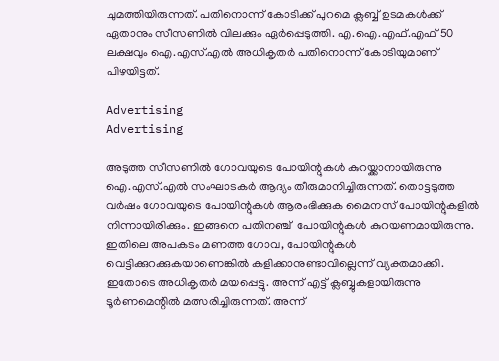ചുമത്തിയിരുന്നത്. പതിനൊന്ന് കോടിക്ക് പുറമെ ക്ലബ്ബ് ഉടമകൾക്ക് ഏതാനും സീസണിൽ വിലക്കും ഏർപ്പെടുത്തി. എ.ഐ.എഫ്.എഫ് 50 ലക്ഷവും ഐ.എസ്.എൽ അധികൃതര്‍ പതിനൊന്ന് കോടിയുമാണ് പിഴയിട്ടത്.

Advertising
Advertising

അടുത്ത സീസണിൽ ഗോവയുടെ പോയിന്റുകൾ കുറയ്ക്കാനായിരുന്നു ഐ.എസ്.എല്‍ സംഘാടകര്‍ ആദ്യം തീരുമാനിച്ചിരുന്നത്. തൊട്ടടുത്ത വർഷം ഗോവയുടെ പോയിന്റുകൾ ആരംഭിക്കുക മൈനസ് പോയിന്റുകളിൽ നിന്നായിരിക്കും. ഇങ്ങനെ പതിനഞ്ച്  പോയിന്റുകള്‍ കുറയണമായിരുന്നു. ഇതിലെ അപകടം മണത്ത ഗോവ, പോയിന്റുകള്‍ വെട്ടിക്കുറക്കുകയാണെങ്കില്‍ കളിക്കാനുണ്ടാവില്ലെന്ന് വ്യക്തമാക്കി. ഇതോടെ അധികൃതര്‍ മയപ്പെട്ടു. അന്ന് എട്ട് ക്ലബ്ബുകളായിരുന്നു ടൂര്‍ണമെന്റില്‍ മത്സരിച്ചിരുന്നത്. അന്ന്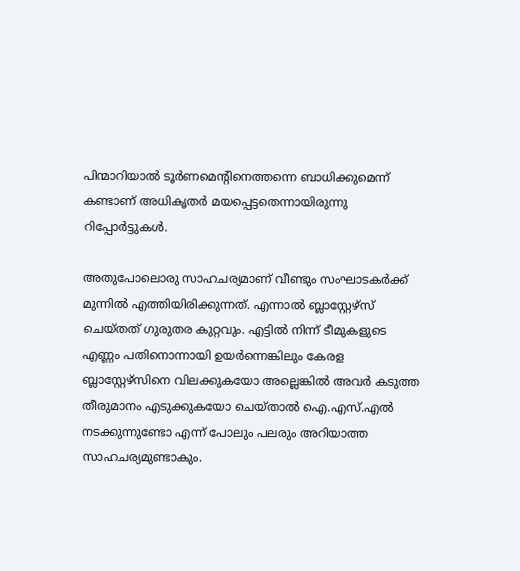പിന്മാറിയാല്‍ ടൂര്‍ണമെന്റിനെത്തന്നെ ബാധിക്കുമെന്ന് കണ്ടാണ് അധികൃതര്‍ മയപ്പെട്ടതെന്നായിരുന്നു റിപ്പോര്‍ട്ടുകള്‍.

അതുപോലൊരു സാഹചര്യമാണ് വീണ്ടും സംഘാടകർക്ക് മുന്നിൽ എത്തിയിരിക്കുന്നത്. എന്നാല്‍ ബ്ലാസ്റ്റേഴ്സ് ചെയ്തത് ഗുരുതര കുറ്റവും. എട്ടിൽ നിന്ന് ടീമുകളുടെ എണ്ണം പതിനൊന്നായി ഉയർന്നെങ്കിലും കേരള ബ്ലാസ്റ്റേഴ്‌സിനെ വിലക്കുകയോ അല്ലെങ്കില്‍ അവർ കടുത്ത തീരുമാനം എടുക്കുകയോ ചെയ്താൽ ഐ.എസ്.എൽ നടക്കുന്നുണ്ടോ എന്ന് പോലും പലരും അറിയാത്ത സാഹചര്യമുണ്ടാകും.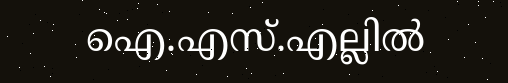ഐ.എസ്.എല്ലിൽ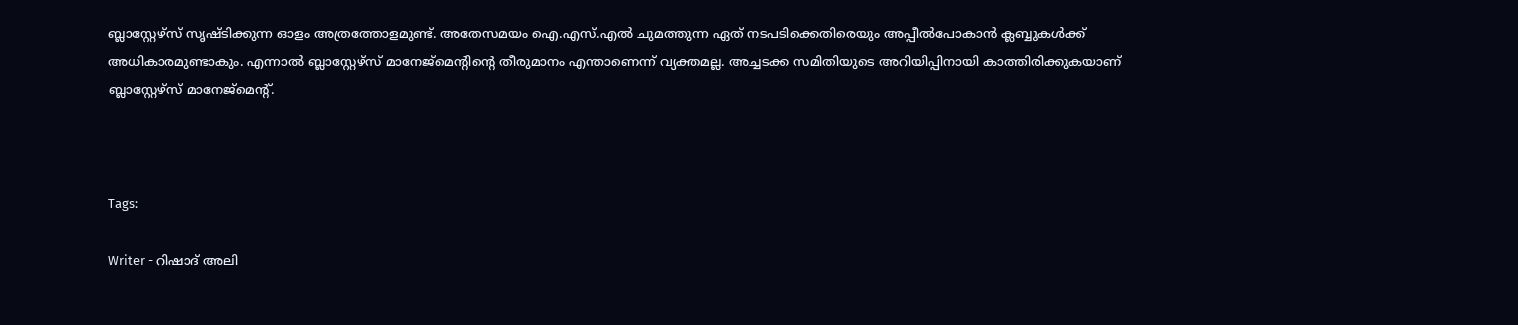ബ്ലാസ്റ്റേഴ്‌സ് സൃഷ്ടിക്കുന്ന ഓളം അത്രത്തോളമുണ്ട്. അതേസമയം ഐ.എസ്.എൽ ചുമത്തുന്ന ഏത് നടപടിക്കെതിരെയും അപ്പീൽപോകാൻ ക്ലബ്ബുകൾക്ക് അധികാരമുണ്ടാകും. എന്നാല്‍ ബ്ലാസ്റ്റേഴ്‌സ് മാനേജ്‌മെന്റിന്റെ തീരുമാനം എന്താണെന്ന് വ്യക്തമല്ല. അച്ചടക്ക സമിതിയുടെ അറിയിപ്പിനായി കാത്തിരിക്കുകയാണ് ബ്ലാസ്റ്റേഴ്‌സ് മാനേജ്‌മെന്റ്.



Tags:

Writer - റിഷാദ് അലി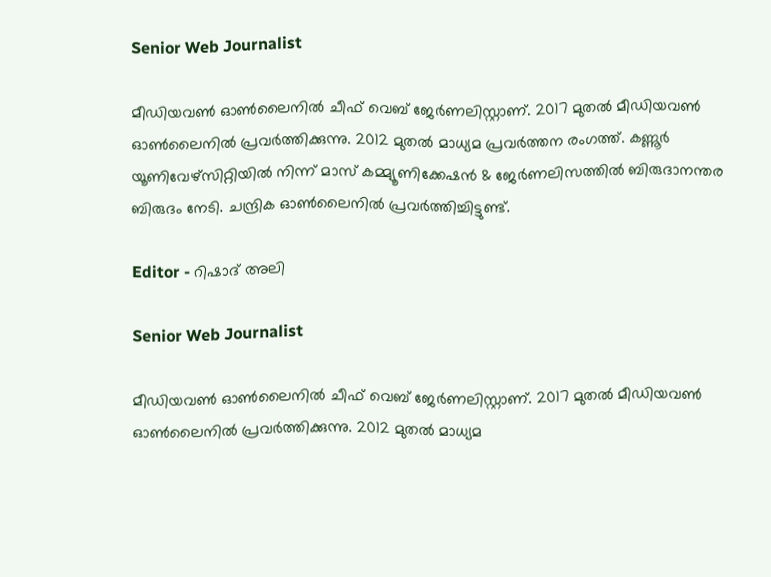Senior Web Journalist

മീഡിയവൺ ഓൺലൈനിൽ ചീഫ് വെബ് ജേർണലിസ്റ്റാണ്. 2017 മുതൽ മീഡിയവൺ ഓൺലൈനിൽ പ്രവർത്തിക്കുന്നു. 2012 മുതൽ മാധ്യമ പ്രവർത്തന രംഗത്ത്. കണ്ണൂര്‍ യൂണിവേഴ്‌സിറ്റിയിൽ നിന്ന് മാസ് കമ്മ്യൂണിക്കേഷന്‍ & ജേര്‍ണലിസത്തില്‍ ബിരുദാനന്തര ബിരുദം നേടി. ചന്ദ്രിക ഓണ്‍ലൈനില്‍ പ്രവര്‍ത്തിച്ചിട്ടുണ്ട്.

Editor - റിഷാദ് അലി

Senior Web Journalist

മീഡിയവൺ ഓൺലൈനിൽ ചീഫ് വെബ് ജേർണലിസ്റ്റാണ്. 2017 മുതൽ മീഡിയവൺ ഓൺലൈനിൽ പ്രവർത്തിക്കുന്നു. 2012 മുതൽ മാധ്യമ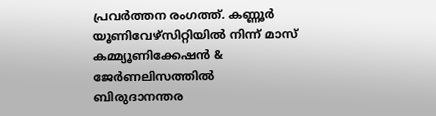പ്രവർത്തന രംഗത്ത്. കണ്ണൂര്‍ യൂണിവേഴ്‌സിറ്റിയിൽ നിന്ന് മാസ് കമ്മ്യൂണിക്കേഷന്‍ & ജേര്‍ണലിസത്തില്‍ ബിരുദാനന്തര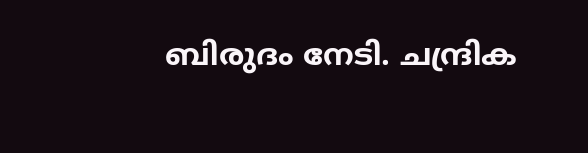ബിരുദം നേടി. ചന്ദ്രിക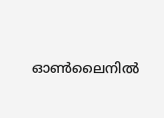ഓണ്‍ലൈനില്‍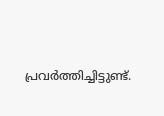പ്രവര്‍ത്തിച്ചിട്ടുണ്ട്.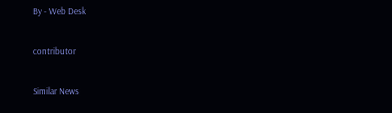By - Web Desk

contributor

Similar News